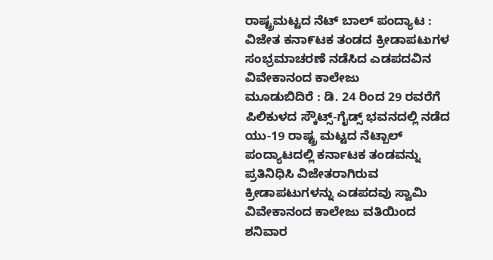ರಾಷ್ಟ್ರಮಟ್ಟದ ನೆಟ್ ಬಾಲ್ ಪಂದ್ಯಾಟ : ವಿಜೇತ ಕನಾ೯ಟಕ ತಂಡದ ಕ್ರೀಡಾಪಟುಗಳ ಸಂಭ್ರಮಾಚರಣೆ ನಡೆಸಿದ ಎಡಪದವಿನ ವಿವೇಕಾನಂದ ಕಾಲೇಜು
ಮೂಡುಬಿದಿರೆ : ಡಿ. 24 ರಿಂದ 29 ರವರೆಗೆ ಪಿಲಿಕುಳದ ಸ್ಕೌಟ್ಸ್-ಗೈಡ್ಸ್ ಭವನದಲ್ಲಿ ನಡೆದ ಯು-19 ರಾಷ್ಟ್ರ ಮಟ್ಟದ ನೆಟ್ಬಾಲ್ ಪಂದ್ಯಾಟದಲ್ಲಿ ಕರ್ನಾಟಕ ತಂಡವನ್ನು ಪ್ರತಿನಿಧಿಸಿ ವಿಜೇತರಾಗಿರುವ ಕ್ರೀಡಾಪಟುಗಳನ್ನು ಎಡಪದವು ಸ್ವಾಮಿ ವಿವೇಕಾನಂದ ಕಾಲೇಜು ವತಿಯಿಂದ ಶನಿವಾರ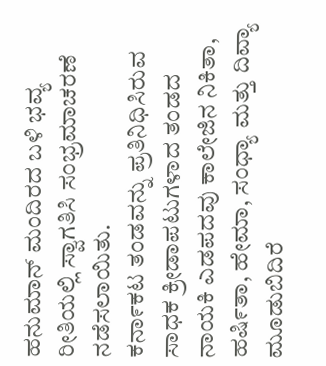ಹನುಮಾನ್ ಮಂದಿರದ ಬಳಿ ಭವ್ಯ ರೀತಿಯಲ್ಲಿ ಸ್ವಾಗತಿಸಿ ಸಂಭ್ರಮಾಚರಣೆ ನಡೆಸಲಾಯಿತು.
ಕನಾ೯ಕಟ ತಂಡವನ್ನು ಪ್ರತಿನಿಧಿಸಿರುವ ಸಾಧಕ ಕ್ರೀಡಾಪಟುಗಳಾದ ತಂಡದ ನಾಯಕಿ ಎಡಪದವು ಕಾಲೇಜಿನ ನಿಕಿತಾ, ಹಷಿ೯ತಾ, ಹೇಮಾ, ಸಂಧ್ಯಾ ಮತ್ತು ದಿವ್ಯಾ ಮೂಡುಬಿದಿರೆ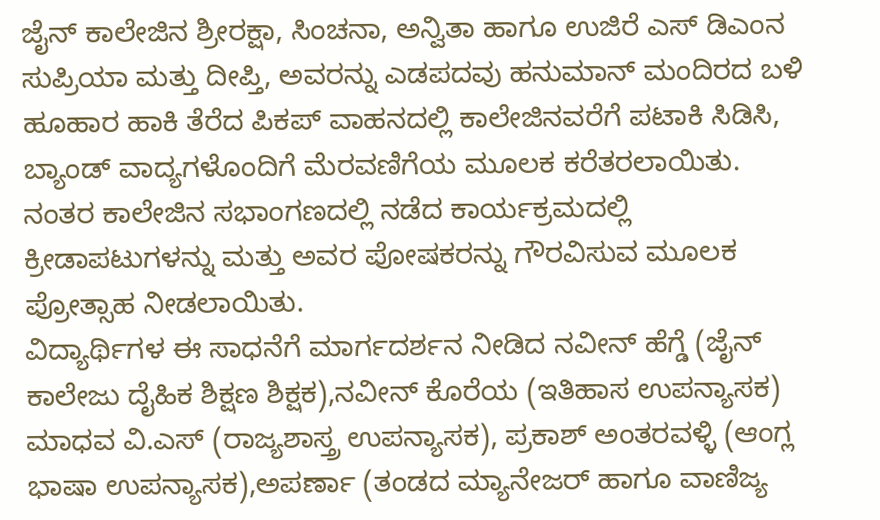ಜೈನ್ ಕಾಲೇಜಿನ ಶ್ರೀರಕ್ಷಾ, ಸಿಂಚನಾ, ಅನ್ವಿತಾ ಹಾಗೂ ಉಜಿರೆ ಎಸ್ ಡಿಎಂನ ಸುಪ್ರಿಯಾ ಮತ್ತು ದೀಪ್ತಿ, ಅವರನ್ನು ಎಡಪದವು ಹನುಮಾನ್ ಮಂದಿರದ ಬಳಿ ಹೂಹಾರ ಹಾಕಿ ತೆರೆದ ಪಿಕಪ್ ವಾಹನದಲ್ಲಿ ಕಾಲೇಜಿನವರೆಗೆ ಪಟಾಕಿ ಸಿಡಿಸಿ, ಬ್ಯಾಂಡ್ ವಾದ್ಯಗಳೊಂದಿಗೆ ಮೆರವಣಿಗೆಯ ಮೂಲಕ ಕರೆತರಲಾಯಿತು.
ನಂತರ ಕಾಲೇಜಿನ ಸಭಾಂಗಣದಲ್ಲಿ ನಡೆದ ಕಾರ್ಯಕ್ರಮದಲ್ಲಿ ಕ್ರೀಡಾಪಟುಗಳನ್ನು ಮತ್ತು ಅವರ ಪೋಷಕರನ್ನು ಗೌರವಿಸುವ ಮೂಲಕ ಪ್ರೋತ್ಸಾಹ ನೀಡಲಾಯಿತು.
ವಿದ್ಯಾರ್ಥಿಗಳ ಈ ಸಾಧನೆಗೆ ಮಾರ್ಗದರ್ಶನ ನೀಡಿದ ನವೀನ್ ಹೆಗ್ಡೆ (ಜೈನ್ ಕಾಲೇಜು ದೈಹಿಕ ಶಿಕ್ಷಣ ಶಿಕ್ಷಕ),ನವೀನ್ ಕೊರೆಯ (ಇತಿಹಾಸ ಉಪನ್ಯಾಸಕ) ಮಾಧವ ವಿ.ಎಸ್ (ರಾಜ್ಯಶಾಸ್ತ್ರ ಉಪನ್ಯಾಸಕ), ಪ್ರಕಾಶ್ ಅಂತರವಳ್ಳಿ (ಆಂಗ್ಲ ಭಾಷಾ ಉಪನ್ಯಾಸಕ),ಅಪರ್ಣಾ (ತಂಡದ ಮ್ಯಾನೇಜರ್ ಹಾಗೂ ವಾಣಿಜ್ಯ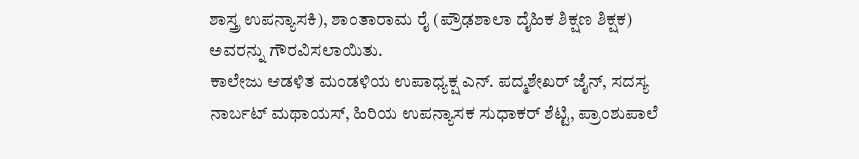ಶಾಸ್ತ್ರ ಉಪನ್ಯಾಸಕಿ), ಶಾಂತಾರಾಮ ರೈ (ಪ್ರೌಢಶಾಲಾ ದೈಹಿಕ ಶಿಕ್ಷಣ ಶಿಕ್ಷಕ) ಅವರನ್ನು ಗೌರವಿಸಲಾಯಿತು.
ಕಾಲೇಜು ಆಡಳಿತ ಮಂಡಳಿಯ ಉಪಾಧ್ಯಕ್ಷ ಎನ್. ಪದ್ಮಶೇಖರ್ ಜೈನ್, ಸದಸ್ಯ ನಾರ್ಬಟ್ ಮಥಾಯಸ್, ಹಿರಿಯ ಉಪನ್ಯಾಸಕ ಸುಧಾಕರ್ ಶೆಟ್ಟಿ, ಪ್ರಾಂಶುಪಾಲೆ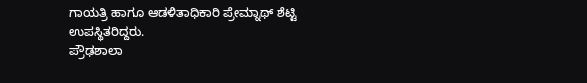ಗಾಯತ್ರಿ ಹಾಗೂ ಆಡಳಿತಾಧಿಕಾರಿ ಪ್ರೇಮ್ನಾಥ್ ಶೆಟ್ಟಿ ಉಪಸ್ಥಿತರಿದ್ದರು.
ಪ್ರೌಢಶಾಲಾ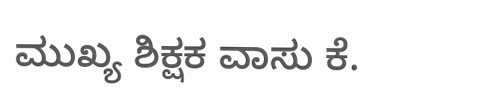ಮುಖ್ಯ ಶಿಕ್ಷಕ ವಾಸು ಕೆ.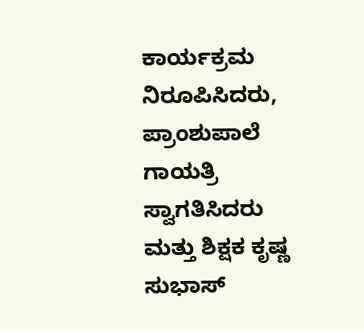ಕಾರ್ಯಕ್ರಮ ನಿರೂಪಿಸಿದರು, ಪ್ರಾಂಶುಪಾಲೆ ಗಾಯತ್ರಿ ಸ್ವಾಗತಿಸಿದರು ಮತ್ತು ಶಿಕ್ಷಕ ಕೃಷ್ಣ ಸುಭಾಸ್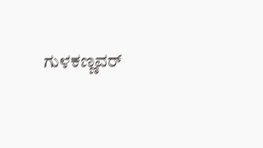ಗುಳಕಣ್ಣವರ್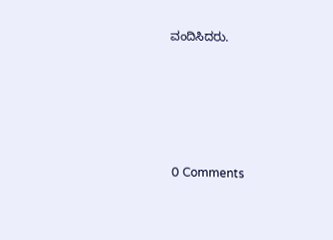ವಂದಿಸಿದರು.





0 Comments